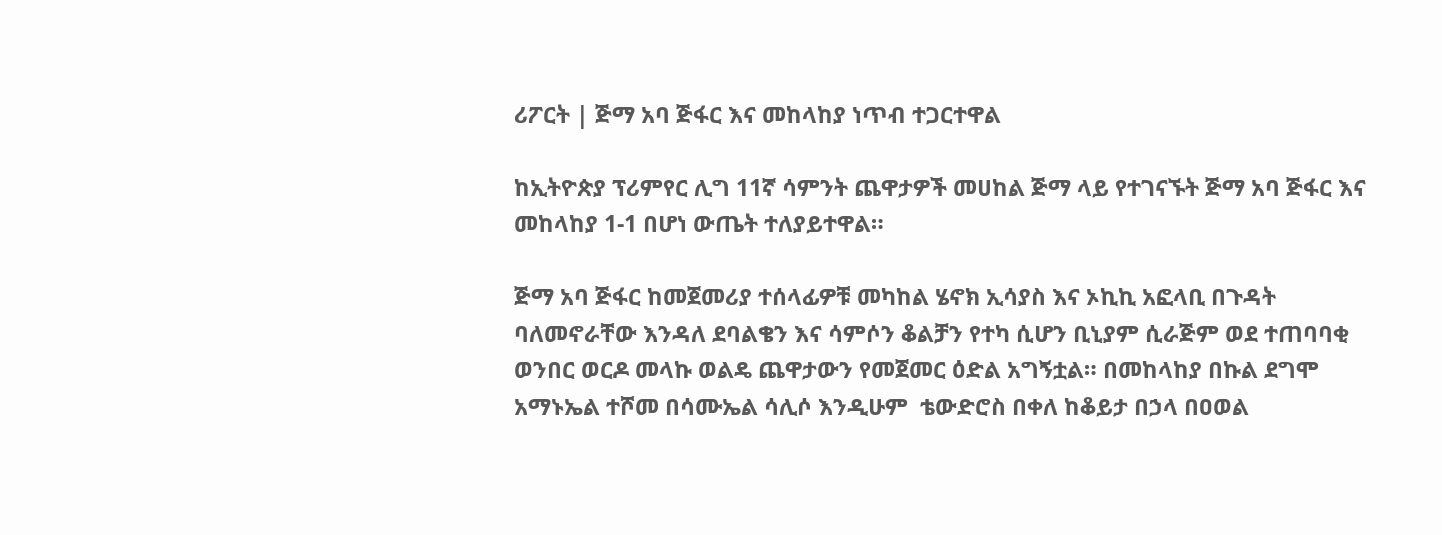ሪፖርት | ጅማ አባ ጅፋር እና መከላከያ ነጥብ ተጋርተዋል

ከኢትዮጵያ ፕሪምየር ሊግ 11ኛ ሳምንት ጨዋታዎች መሀከል ጅማ ላይ የተገናኙት ጅማ አባ ጅፋር እና መከላከያ 1-1 በሆነ ውጤት ተለያይተዋል።

ጅማ አባ ጅፋር ከመጀመሪያ ተሰላፊዎቹ መካከል ሄኖክ ኢሳያስ እና ኦኪኪ አፎላቢ በጉዳት ባለመኖራቸው እንዳለ ደባልቄን እና ሳምሶን ቆልቻን የተካ ሲሆን ቢኒያም ሲራጅም ወደ ተጠባባቂ ወንበር ወርዶ መላኩ ወልዴ ጨዋታውን የመጀመር ዕድል አግኝቷል። በመከላከያ በኩል ደግሞ አማኑኤል ተሾመ በሳሙኤል ሳሊሶ እንዲሁም  ቴውድሮስ በቀለ ከቆይታ በኃላ በዐወል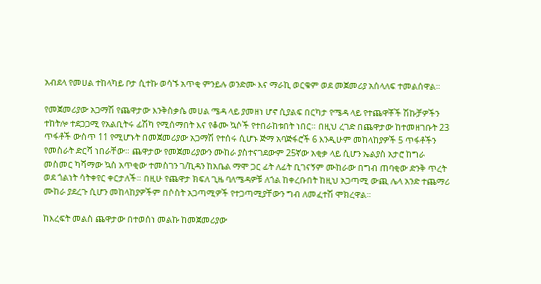አብደላ የመሀል ተከላካይ ቦታ ሲተኩ ወሳኙ አጥቂ ምንይሉ ወንድሙ እና ማራኪ ወርቁም ወደ መጀመሪያ አሰላለፍ ተመልሰዋል።

የመጀመሪያው አጋማሽ የጨዋታው እንቅስቃሴ መሀል ሜዳ ላይ ያመዘነ ሆኖ ሲያልፍ በርካታ የሜዳ ላይ የተጨዋቾች ሽኩቻዎችን ተከትሎ ተደጋጋሚ የአልቢትሩ ፊሽካ የሚሰማበት እና የቆሙ ኳሶች የተበራከቱበት ነበር። በዚህ ረገድ በጨዋታው ከተመዘገቡት 23 ጥፋቶች ውስጥ 11 የሚሆኑት በመጀመሪያው አጋማሽ የተሰሩ ሲሆኑ ጅማ አባጅፋሮች 6 እንዲሁም መከላከያዎች 5 ጥፋቶችን የመስራት ድርሻ ነበራቸው። ጨዋታው የመጀመሪያውን ሙከራ ያስተናገደውም 25ኛው አቂቃ ላይ ሲሆን ኤልያስ አታሮ ከግራ መስመር ካሻማው ኳስ አጥቂው ተመስገን ገ/ኪዳን ከአቤል ማሞ ጋር ፊት ለፊት ቢገናኝም ሙከራው በግብ ጠባቂው ድንቅ ጥረት ወደ ጎልነት ሳትቀየር ቀርታለች። በዚሁ የጨዋታ ክፍለ ጊዜ ባለሜዳዎቹ ለጎል ከቀረቡበት ከዚህ አጋጣሚ ውጪ ሌላ አንድ ተጨማሪ ሙከራ ያደረጉ ሲሆን መከላከያዎችም በሶስት አጋጣሚዎች የተጋጣሚያቸውን ግብ ለመፈተሽ ሞክረዋል።

ከእረፍት መልስ ጨዋታው በተወሰነ መልኩ ከመጀመሪያው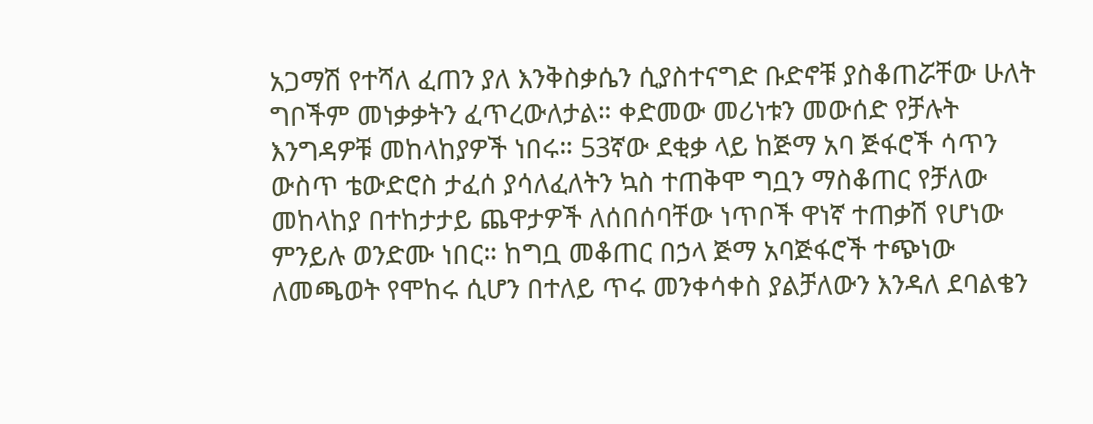አጋማሽ የተሻለ ፈጠን ያለ እንቅስቃሴን ሲያስተናግድ ቡድኖቹ ያስቆጠሯቸው ሁለት ግቦችም መነቃቃትን ፈጥረውለታል። ቀድመው መሪነቱን መውሰድ የቻሉት እንግዳዎቹ መከላከያዎች ነበሩ። 53ኛው ደቂቃ ላይ ከጅማ አባ ጅፋሮች ሳጥን ውስጥ ቴውድሮስ ታፈሰ ያሳለፈለትን ኳስ ተጠቅሞ ግቧን ማስቆጠር የቻለው መከላከያ በተከታታይ ጨዋታዎች ለሰበሰባቸው ነጥቦች ዋነኛ ተጠቃሽ የሆነው ምንይሉ ወንድሙ ነበር። ከግቧ መቆጠር በኃላ ጅማ አባጅፋሮች ተጭነው ለመጫወት የሞከሩ ሲሆን በተለይ ጥሩ መንቀሳቀስ ያልቻለውን እንዳለ ደባልቄን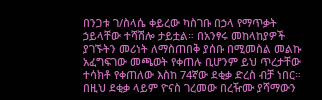በንጋቱ ገ/ስላሴ ቀይረው ካስገቡ በኃላ የማጥቃት ኃይላቸው ተሻሽሎ ታይቷል። በአንፃሩ መከላከያዎች ያገኙትን መሪነት ለማስጠበቅ ያሰቡ በሚመስል መልኩ አፈግፍገው መጫወት የቀጠሉ ቢሆንም ይህ ጥረታቸው ተሳክቶ የቀጠለው እስከ 74ኛው ደቂቃ ድረስ ብቻ ነበር። በዚህ ደቂቃ ላይም ዮናስ ገረመው በረዥሙ ያሻማውን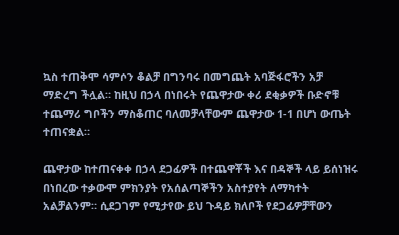ኳስ ተጠቅሞ ሳምሶን ቆልቻ በግንባሩ በመግጨት አባጅፋሮችን አቻ ማድረግ ችሏል። ከዚህ በኃላ በነበሩት የጨዋታው ቀሪ ደቂቃዎች ቡድኖቹ ተጨማሪ ግቦችን ማስቆጠር ባለመቻላቸውም ጨዋታው 1-1 በሆነ ውጤት ተጠናቋል።

ጨዋታው ከተጠናቀቀ በኃላ ደጋፊዎች በተጨዋቾች እና በዳኞች ላይ ይሰነዝሩ በነበረው ተቃውሞ ምክንያት የአሰልጣኞችን አስተያየት ለማካተት አልቻልንም። ሲደጋገም የሚታየው ይህ ጉዳይ ክለቦች የደጋፊዎቻቸውን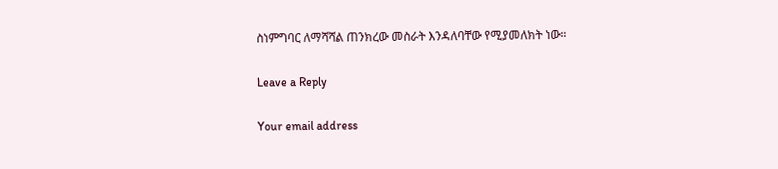ስነምግባር ለማሻሻል ጠንክረው መስራት እንዳለባቸው የሚያመለክት ነው።

Leave a Reply

Your email address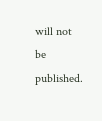will not be published.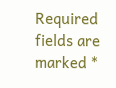Required fields are marked *